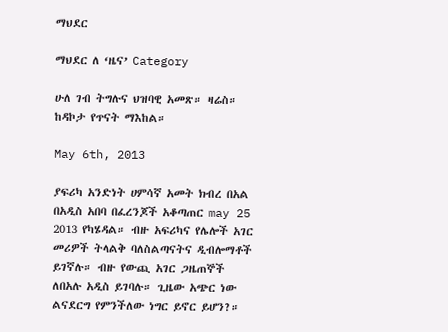ማህደር

ማህደር ለ ‘ዜና’ Category

ሁለ ገብ ትግሉና ህዝባዊ አመጽ። ዛሬስ። ከዳኮታ የጥናት ማእከል።

May 6th, 2013

ያፍሪካ አንድነት ሀምሳኛ አመት ክብረ በአል በአዲስ አበባ በፈረንጆች አቆጣጠር may 25 2013 የካሄዳል። ብዙ አፍሪካና የሌሎች አገር መሪዎች ትላልቅ ባለስልጣናትና ዲብሎማቶች ይገኛሉ። ብዙ የውጪ አገር ጋዜጠኞች ለበአሉ አዲስ ይገባሉ። ጊዜው አጭር ነው ልናደርግ የምንችለው ነግር ይኖር ይሆን?።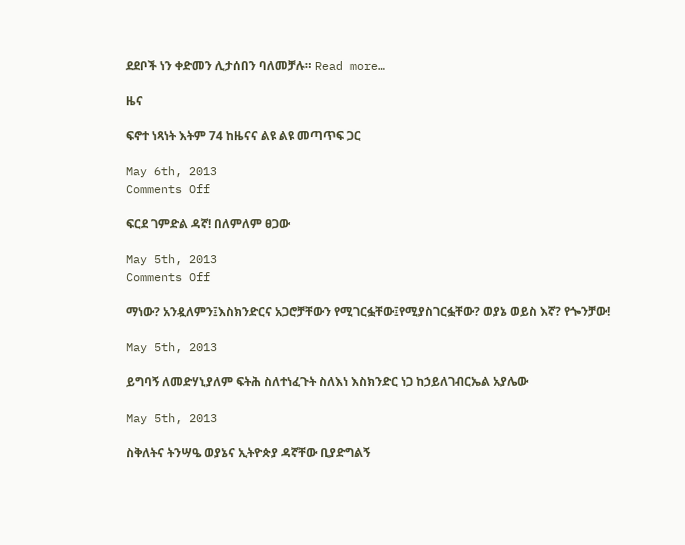ደደቦች ነን ቀድመን ሊታሰበን ባለመቻሉ። Read more…

ዜና

ፍኖተ ነጻነት እትም 74 ከዜናና ልዩ ልዩ መጣጥፍ ጋር

May 6th, 2013
Comments Off

ፍርደ ገምድል ዳኛ! በለምለም ፀጋው

May 5th, 2013
Comments Off

ማነው? አንዷለምን፤እስክንድርና አጋሮቻቸውን የሚገርፏቸው፤የሚያስገርፏቸው? ወያኔ ወይስ እኛ? የጐንቻው!

May 5th, 2013

ይግባኝ ለመድሃኒያለም ፍትሕ ስለተነፈጉት ስለእነ እስክንድር ነጋ ከኃይለገብርኤል አያሌው

May 5th, 2013

ስቅለትና ትንሣዔ ወያኔና ኢትዮጵያ ዳኛቸው ቢያድግልኝ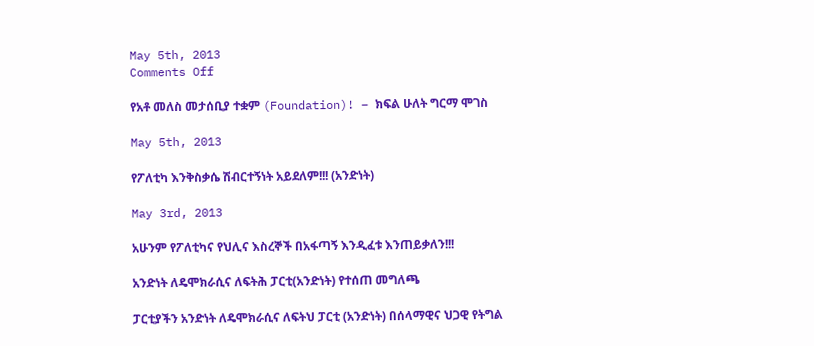May 5th, 2013
Comments Off

የአቶ መለስ መታሰቢያ ተቋም (Foundation)! – ክፍል ሁለት ግርማ ሞገስ

May 5th, 2013

የፖለቲካ እንቅስቃሴ ሽብርተኝነት አይደለም!!! (አንድነት)

May 3rd, 2013

አሁንም የፖለቲካና የህሊና እስረኞች በአፋጣኝ እንዲፈቱ እንጠይቃለን!!!

አንድነት ለዴሞክራሲና ለፍትሕ ፓርቲ(አንድነት) የተሰጠ መግለጫ

ፓርቲያችን አንድነት ለዴሞክራሲና ለፍትህ ፓርቲ (አንድነት) በሰላማዊና ህጋዊ የትግል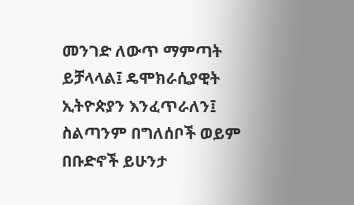መንገድ ለውጥ ማምጣት ይቻላላል፤ ዴሞክራሲያዊት ኢትዮጵያን እንፈጥራለን፤ ስልጣንም በግለሰቦች ወይም በቡድኖች ይሁንታ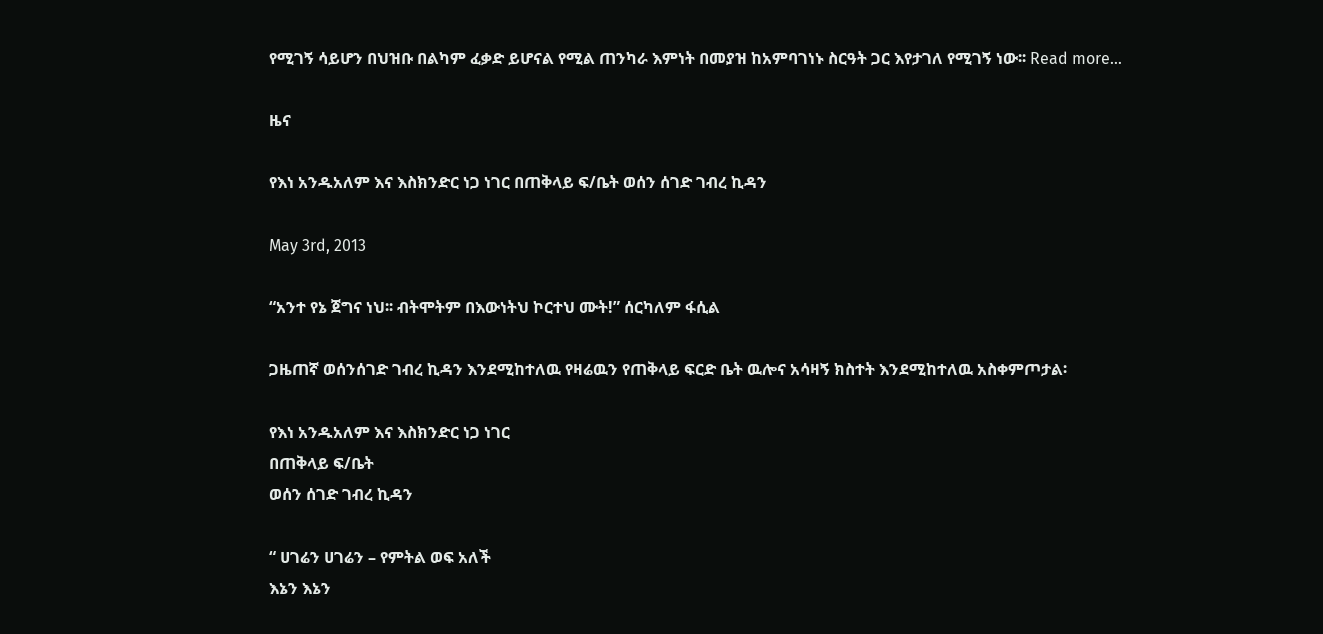የሚገኝ ሳይሆን በህዝቡ በልካም ፈቃድ ይሆናል የሚል ጠንካራ እምነት በመያዝ ከአምባገነኑ ስርዓት ጋር እየታገለ የሚገኝ ነው፡፡ Read more…

ዜና

የእነ አንዱአለም እና እስክንድር ነጋ ነገር በጠቅላይ ፍ/ቤት ወሰን ሰገድ ገብረ ኪዳን

May 3rd, 2013

“አንተ የኔ ጀግና ነህ፡፡ ብትሞትም በእውነትህ ኮርተህ ሙት!” ሰርካለም ፋሲል

ጋዜጠኛ ወሰንሰገድ ገብረ ኪዳን እንደሚከተለዉ የዛሬዉን የጠቅላይ ፍርድ ቤት ዉሎና አሳዛኝ ክስተት እንደሚከተለዉ አስቀምጦታል፡

የእነ አንዱአለም እና እስክንድር ነጋ ነገር
በጠቅላይ ፍ/ቤት
ወሰን ሰገድ ገብረ ኪዳን

“ ሀገሬን ሀገሬን – የምትል ወፍ አለች
እኔን እኔን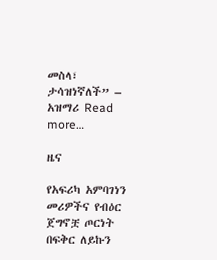መስላ፣ ታሳዝነኛለች” – አዝማሪ Read more…

ዜና

የአፍሪካ አምባገነን መሪዎችና የብዕር ጀግኖቿ ጦርነት በፍቅር ለይኩን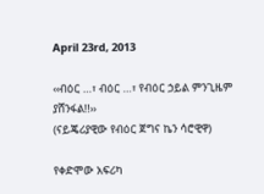April 23rd, 2013

‹‹ብዕር …፣ ብዕር …፣ የብዕር ኃይል ምንጊዜም ያሸንፋል!!››
(ናይጄሪያዊው የብዕር ጀግና ኬን ሳሮዊዋ)

የቀድሞው አፍሪካ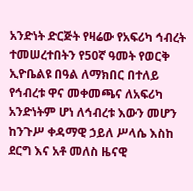አንድነት ድርጅት የዛሬው የአፍሪካ ኅብረት ተመሠረተበትን የ50ኛ ዓመት የወርቅ ኢዮቤልዩ በዓል ለማክበር በተለይ የኅብረቱ ዋና መቀመጫና ለአፍሪካ አንድነትም ሆነ ለኅብረቱ እውን መሆን ከንጉሥ ቀዳማዊ ኃይለ ሥላሴ እስከ ደርግ እና አቶ መለስ ዜናዊ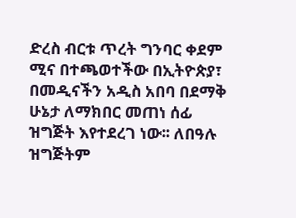ድረስ ብርቱ ጥረት ግንባር ቀደም ሚና በተጫወተችው በኢትዮጵያ፣ በመዲናችን አዲስ አበባ በደማቅ ሁኔታ ለማክበር መጠነ ሰፊ ዝግጅት እየተደረገ ነው፡፡ ለበዓሉ ዝግጅትም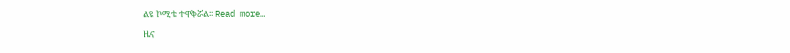ልዩ ኮሚቴ ተዋቅሯል፡፡ Read more…

ዜና